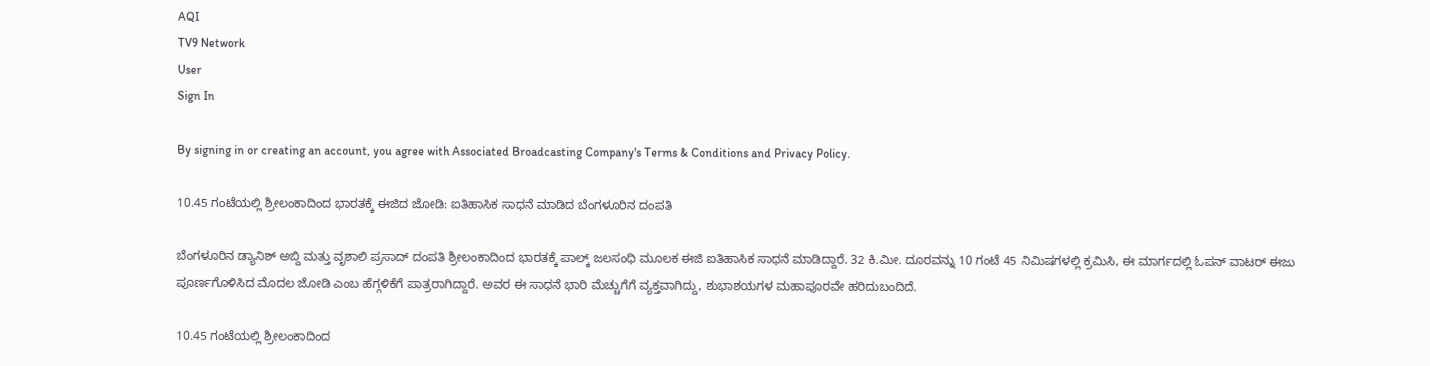AQI
TV9 Network
User
Sign In

By signing in or creating an account, you agree with Associated Broadcasting Company's Terms & Conditions and Privacy Policy.

10.45 ಗಂಟೆಯಲ್ಲಿ ಶ್ರೀಲಂಕಾದಿಂದ ಭಾರತಕ್ಕೆ ಈಜಿದ ಜೋಡಿ: ಐತಿಹಾಸಿಕ ಸಾಧನೆ ಮಾಡಿದ ಬೆಂಗಳೂರಿನ ದಂಪತಿ

ಬೆಂಗಳೂರಿನ ಡ್ಯಾನಿಶ್ ಅಬ್ದಿ ಮತ್ತು ವೃಶಾಲಿ ಪ್ರಸಾದ್ ದಂಪತಿ ಶ್ರೀಲಂಕಾದಿಂದ ಭಾರತಕ್ಕೆ ಪಾಲ್ಕ್ ಜಲಸಂಧಿ ಮೂಲಕ ಈಜಿ ಐತಿಹಾಸಿಕ ಸಾಧನೆ ಮಾಡಿದ್ದಾರೆ. 32 ಕಿ.ಮೀ. ದೂರವನ್ನು 10 ಗಂಟೆ 45 ನಿಮಿಷಗಳಲ್ಲಿ ಕ್ರಮಿಸಿ, ಈ ಮಾರ್ಗದಲ್ಲಿ ಓಪನ್ ವಾಟರ್ ಈಜು ಪೂರ್ಣಗೊಳಿಸಿದ ಮೊದಲ ಜೋಡಿ ಎಂಬ ಹೆಗ್ಗಳಿಕೆಗೆ ಪಾತ್ರರಾಗಿದ್ದಾರೆ. ಅವರ ಈ ಸಾಧನೆ ಭಾರಿ ಮೆಚ್ಚುಗೆಗೆ ವ್ಯಕ್ತವಾಗಿದ್ದು, ಶುಭಾಶಯಗಳ ಮಹಾಪೂರವೇ ಹರಿದುಬಂದಿದೆ.

10.45 ಗಂಟೆಯಲ್ಲಿ ಶ್ರೀಲಂಕಾದಿಂದ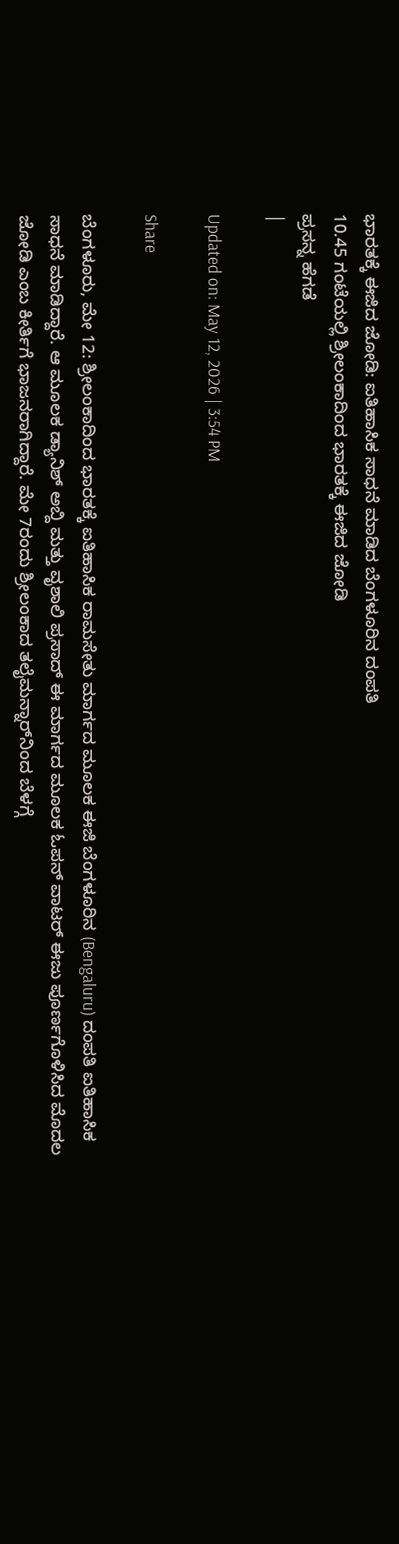ಭಾರತಕ್ಕೆ ಈಜಿದ ಜೋಡಿ: ಐತಿಹಾಸಿಕ ಸಾಧನೆ ಮಾಡಿದ ಬೆಂಗಳೂರಿನ ದಂಪತಿ
10.45 ಗಂಟೆಯಲ್ಲಿ ಶ್ರೀಲಂಕಾದಿಂದ ಭಾರತಕ್ಕೆ ಈಜಿದ ಜೋಡಿ
ಪ್ರಸನ್ನ ಹೆಗಡೆ
|

Updated on: May 12, 2026 | 3:54 PM

Share

ಬೆಂಗಳೂರು, ಮೇ 12: ಶ್ರೀಲಂಕಾದಿಂದ ಭಾರತಕ್ಕೆ ಐತಿಹಾಸಿಕ ರಾಮಸೇತು ಮಾರ್ಗದ ಮೂಲಕ ಈಜಿ ಬೆಂಗಳೂರಿನ (Bengaluru) ದಂಪತಿ ಐತಿಹಾಸಿಕ ಸಾಧನೆ ಮಾಡಿದ್ದಾರೆ. ಆ ಮೂಲಕ ಡ್ಯಾನಿಶ್ ಅಬ್ದಿ ಮತ್ತು ವೃಶಾಲಿ ಪ್ರಸಾದ್ ಈ ಮಾರ್ಗದ ಮೂಲಕ ಓಪನ್ ವಾಟರ್ ಈಜು ಪೂರ್ಣಗೊಳಿಸಿದ ಮೊದಲ ಜೋಡಿ ಎಂಬ ಕೀರ್ತಿಗೆ ಭಾಜನರಾಗಿದ್ದಾರೆ. ಮೇ 7ರಂದು ಶ್ರೀಲಂಕಾದ ತಲೈಮನ್ನಾರ್‌ನಿಂದ ಬೆಳಗ್ಗೆ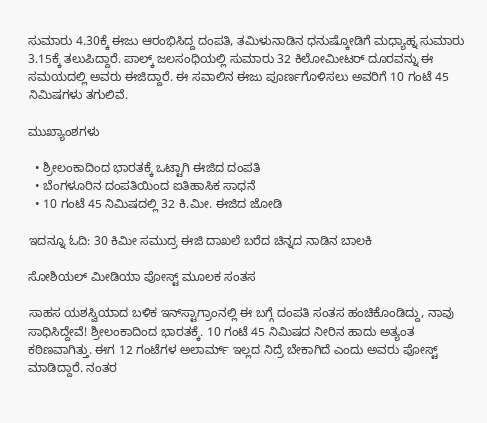ಸುಮಾರು 4.30ಕ್ಕೆ ಈಜು ಆರಂಭಿಸಿದ್ದ ದಂಪತಿ, ತಮಿಳುನಾಡಿನ ಧನುಷ್ಕೋಡಿಗೆ ಮಧ್ಯಾಹ್ನ ಸುಮಾರು 3.15ಕ್ಕೆ ತಲುಪಿದ್ದಾರೆ. ಪಾಲ್ಕ್ ಜಲಸಂಧಿಯಲ್ಲಿ ಸುಮಾರು 32 ಕಿಲೋಮೀಟರ್ ದೂರವನ್ನು ಈ ಸಮಯದಲ್ಲಿ ಅವರು ಈಜಿದ್ದಾರೆ. ಈ ಸವಾಲಿನ ಈಜು ಪೂರ್ಣಗೊಳಿಸಲು ಅವರಿಗೆ 10 ಗಂಟೆ 45 ನಿಮಿಷಗಳು ತಗುಲಿವೆ.

ಮುಖ್ಯಾಂಶಗಳು

  • ಶ್ರೀಲಂಕಾದಿಂದ ಭಾರತಕ್ಕೆ ಒಟ್ಟಾಗಿ ಈಜಿದ ದಂಪತಿ
  • ಬೆಂಗಳೂರಿನ ದಂಪತಿಯಿಂದ ಐತಿಹಾಸಿಕ ಸಾಧನೆ
  • 10 ಗಂಟೆ 45 ನಿಮಿಷದಲ್ಲಿ 32 ಕಿ.ಮೀ. ಈಜಿದ ಜೋಡಿ

ಇದನ್ನೂ ಓದಿ: 30 ಕಿಮೀ ಸಮುದ್ರ ಈಜಿ ದಾಖಲೆ ಬರೆದ ಚಿನ್ನದ ನಾಡಿನ ಬಾಲಕಿ

ಸೋಶಿಯಲ್ ಮೀಡಿಯಾ ಪೋಸ್ಟ್ ಮೂಲಕ ಸಂತಸ

ಸಾಹಸ ಯಶಸ್ವಿಯಾದ ಬಳಿಕ ಇನ್‌ಸ್ಟಾಗ್ರಾಂನಲ್ಲಿ ಈ ಬಗ್ಗೆ ದಂಪತಿ ಸಂತಸ ಹಂಚಿಕೊಂಡಿದ್ದು, ನಾವು ಸಾಧಿಸಿದ್ದೇವೆ! ಶ್ರೀಲಂಕಾದಿಂದ ಭಾರತಕ್ಕೆ. 10 ಗಂಟೆ 45 ನಿಮಿಷದ ನೀರಿನ ಹಾದು ಅತ್ಯಂತ ಕಠಿಣವಾಗಿತ್ತು. ಈಗ 12 ಗಂಟೆಗಳ ಅಲಾರ್ಮ್ ಇಲ್ಲದ ನಿದ್ರೆ ಬೇಕಾಗಿದೆ ಎಂದು ಅವರು ಪೋಸ್ಟ್ ಮಾಡಿದ್ದಾರೆ. ನಂತರ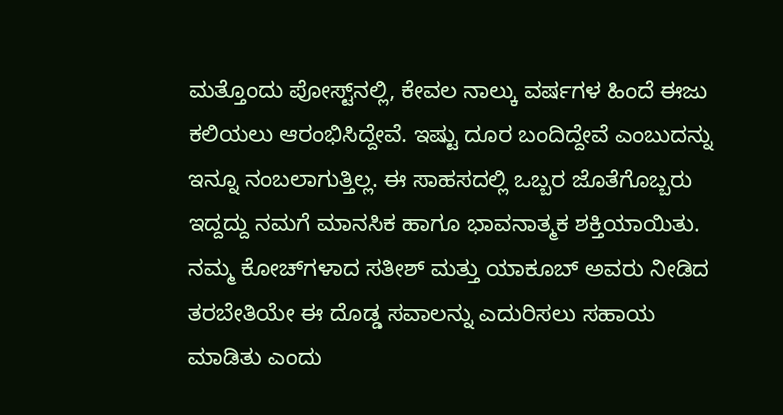ಮತ್ತೊಂದು ಪೋಸ್ಟ್‌ನಲ್ಲಿ, ಕೇವಲ ನಾಲ್ಕು ವರ್ಷಗಳ ಹಿಂದೆ ಈಜು ಕಲಿಯಲು ಆರಂಭಿಸಿದ್ದೇವೆ. ಇಷ್ಟು ದೂರ ಬಂದಿದ್ದೇವೆ ಎಂಬುದನ್ನು ಇನ್ನೂ ನಂಬಲಾಗುತ್ತಿಲ್ಲ. ಈ ಸಾಹಸದಲ್ಲಿ ಒಬ್ಬರ ಜೊತೆಗೊಬ್ಬರು ಇದ್ದದ್ದು ನಮಗೆ ಮಾನಸಿಕ ಹಾಗೂ ಭಾವನಾತ್ಮಕ ಶಕ್ತಿಯಾಯಿತು. ನಮ್ಮ ಕೋಚ್‌ಗಳಾದ ಸತೀಶ್ ಮತ್ತು ಯಾಕೂಬ್ ಅವರು ನೀಡಿದ ತರಬೇತಿಯೇ ಈ ದೊಡ್ಡ ಸವಾಲನ್ನು ಎದುರಿಸಲು ಸಹಾಯ ಮಾಡಿತು ಎಂದು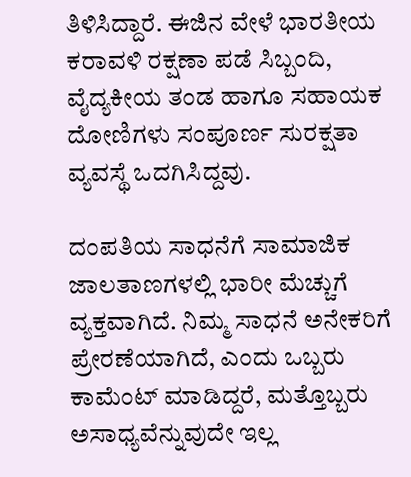ತಿಳಿಸಿದ್ದಾರೆ. ಈಜಿನ ವೇಳೆ ಭಾರತೀಯ ಕರಾವಳಿ ರಕ್ಷಣಾ ಪಡೆ ಸಿಬ್ಬಂದಿ, ವೈದ್ಯಕೀಯ ತಂಡ ಹಾಗೂ ಸಹಾಯಕ ದೋಣಿಗಳು ಸಂಪೂರ್ಣ ಸುರಕ್ಷತಾ ವ್ಯವಸ್ಥೆ ಒದಗಿಸಿದ್ದವು.

ದಂಪತಿಯ ಸಾಧನೆಗೆ ಸಾಮಾಜಿಕ ಜಾಲತಾಣಗಳಲ್ಲಿ ಭಾರೀ ಮೆಚ್ಚುಗೆ ವ್ಯಕ್ತವಾಗಿದೆ. ನಿಮ್ಮ ಸಾಧನೆ ಅನೇಕರಿಗೆ ಪ್ರೇರಣೆಯಾಗಿದೆ, ಎಂದು ಒಬ್ಬರು ಕಾಮೆಂಟ್ ಮಾಡಿದ್ದರೆ, ಮತ್ತೊಬ್ಬರು ಅಸಾಧ್ಯವೆನ್ನುವುದೇ ಇಲ್ಲ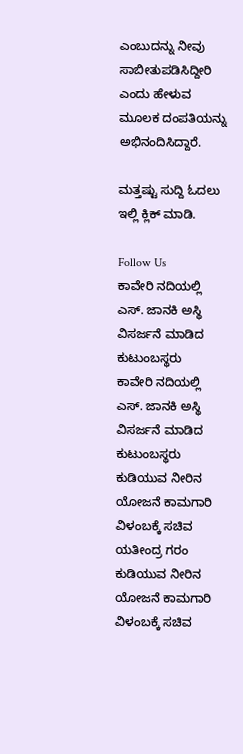ಎಂಬುದನ್ನು ನೀವು ಸಾಬೀತುಪಡಿಸಿದ್ದೀರಿ ಎಂದು ಹೇಳುವ ಮೂಲಕ ದಂಪತಿಯನ್ನು ಅಭಿನಂದಿಸಿದ್ದಾರೆ.

ಮತ್ತಷ್ಟು ಸುದ್ದಿ ಓದಲು ಇಲ್ಲಿ ಕ್ಲಿಕ್ ಮಾಡಿ.

Follow Us
ಕಾವೇರಿ ನದಿಯಲ್ಲಿ ಎಸ್. ಜಾನಕಿ ಅಸ್ಥಿ ವಿಸರ್ಜನೆ ಮಾಡಿದ ಕುಟುಂಬಸ್ಥರು
ಕಾವೇರಿ ನದಿಯಲ್ಲಿ ಎಸ್. ಜಾನಕಿ ಅಸ್ಥಿ ವಿಸರ್ಜನೆ ಮಾಡಿದ ಕುಟುಂಬಸ್ಥರು
ಕುಡಿಯುವ ನೀರಿನ ಯೋಜನೆ ಕಾಮಗಾರಿ ವಿಳಂಬಕ್ಕೆ ಸಚಿವ ಯತೀಂದ್ರ ಗರಂ
ಕುಡಿಯುವ ನೀರಿನ ಯೋಜನೆ ಕಾಮಗಾರಿ ವಿಳಂಬಕ್ಕೆ ಸಚಿವ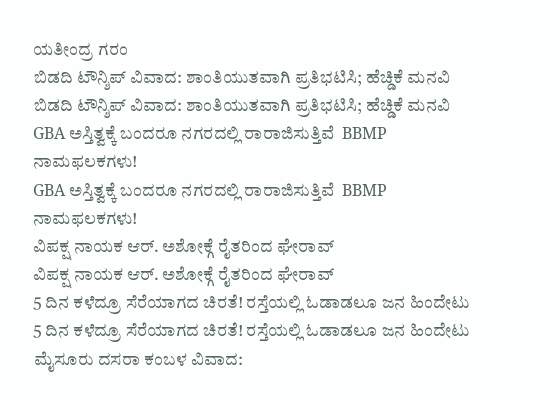ಯತೀಂದ್ರ ಗರಂ
ಬಿಡದಿ ಟೌನ್ಶಿಪ್ ವಿವಾದ: ಶಾಂತಿಯುತವಾಗಿ ಪ್ರತಿಭಟಿಸಿ; ಹೆಚ್ಡಿಕೆ ಮನವಿ
ಬಿಡದಿ ಟೌನ್ಶಿಪ್ ವಿವಾದ: ಶಾಂತಿಯುತವಾಗಿ ಪ್ರತಿಭಟಿಸಿ; ಹೆಚ್ಡಿಕೆ ಮನವಿ
GBA ಅಸ್ತಿತ್ವಕ್ಕೆ ಬಂದರೂ ನಗರದಲ್ಲಿ ರಾರಾಜಿಸುತ್ತಿವೆ  BBMP ನಾಮಫಲಕಗಳು!
GBA ಅಸ್ತಿತ್ವಕ್ಕೆ ಬಂದರೂ ನಗರದಲ್ಲಿ ರಾರಾಜಿಸುತ್ತಿವೆ  BBMP ನಾಮಫಲಕಗಳು!
ವಿಪಕ್ಷ ನಾಯಕ ಆರ್. ಅಶೋಕ್ಗೆ ರೈತರಿಂದ ಘೇರಾವ್
ವಿಪಕ್ಷ ನಾಯಕ ಆರ್. ಅಶೋಕ್ಗೆ ರೈತರಿಂದ ಘೇರಾವ್
5 ದಿನ ಕಳೆದ್ರೂ ಸೆರೆಯಾಗದ ಚಿರತೆ! ರಸ್ತೆಯಲ್ಲಿ ಓಡಾಡಲೂ ಜನ ಹಿಂದೇಟು
5 ದಿನ ಕಳೆದ್ರೂ ಸೆರೆಯಾಗದ ಚಿರತೆ! ರಸ್ತೆಯಲ್ಲಿ ಓಡಾಡಲೂ ಜನ ಹಿಂದೇಟು
ಮೈಸೂರು ದಸರಾ ಕಂಬಳ ವಿವಾದ: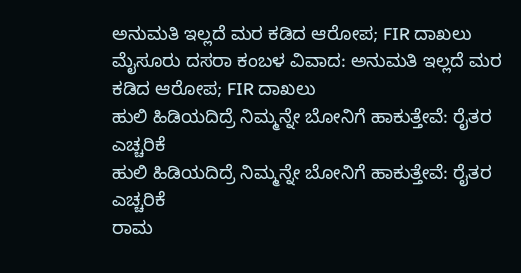ಅನುಮತಿ ಇಲ್ಲದೆ ಮರ‌ ಕಡಿದ ಆರೋಪ; FIR ದಾಖಲು
ಮೈಸೂರು ದಸರಾ ಕಂಬಳ ವಿವಾದ: ಅನುಮತಿ ಇಲ್ಲದೆ ಮರ‌ ಕಡಿದ ಆರೋಪ; FIR ದಾಖಲು
ಹುಲಿ ಹಿಡಿಯದಿದ್ರೆ ನಿಮ್ಮನ್ನೇ ಬೋನಿಗೆ ಹಾಕುತ್ತೇವೆ: ರೈತರ ಎಚ್ಚರಿಕೆ
ಹುಲಿ ಹಿಡಿಯದಿದ್ರೆ ನಿಮ್ಮನ್ನೇ ಬೋನಿಗೆ ಹಾಕುತ್ತೇವೆ: ರೈತರ ಎಚ್ಚರಿಕೆ
ರಾಮ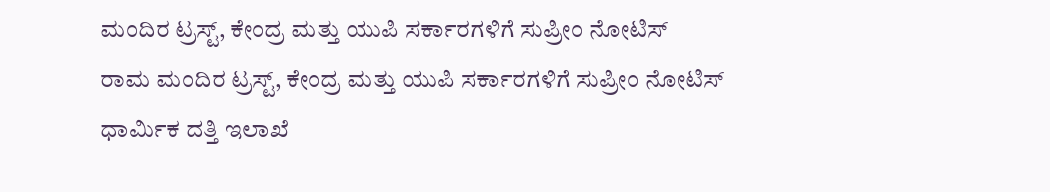ಮಂದಿರ ಟ್ರಸ್ಟ್, ಕೇಂದ್ರ ಮತ್ತು ಯುಪಿ ಸರ್ಕಾರಗಳಿಗೆ ಸುಪ್ರೀಂ ನೋಟಿಸ್
ರಾಮ ಮಂದಿರ ಟ್ರಸ್ಟ್, ಕೇಂದ್ರ ಮತ್ತು ಯುಪಿ ಸರ್ಕಾರಗಳಿಗೆ ಸುಪ್ರೀಂ ನೋಟಿಸ್
ಧಾರ್ಮಿಕ ದತ್ತಿ ಇಲಾಖೆ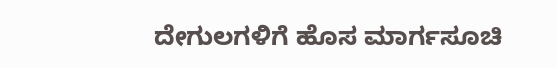ದೇಗುಲಗಳಿಗೆ ಹೊಸ ಮಾರ್ಗಸೂಚಿ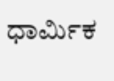ಧಾರ್ಮಿಕ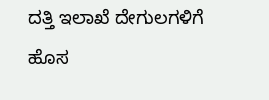ದತ್ತಿ ಇಲಾಖೆ ದೇಗುಲಗಳಿಗೆ ಹೊಸ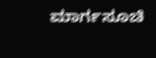ಮಾರ್ಗಸೂಚಿ